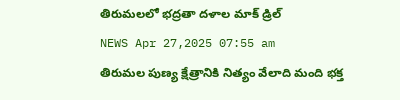తిరుమలలో భద్రతా దళాల మాక్ డ్రిల్
NEWS Apr 27,2025 07:55 am
తిరుమల పుణ్య క్షేత్రానికి నిత్యం వేలాది మంది భక్త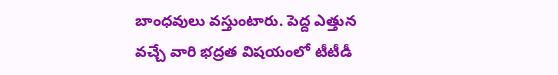బాంధవులు వస్తుంటారు. పెద్ద ఎత్తున వచ్చే వారి భద్రత విషయంలో టీటీడీ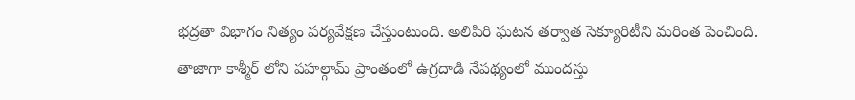భద్రతా విభాగం నిత్యం పర్యవేక్షణ చేస్తుంటుంది. అలిపిరి ఘటన తర్వాత సెక్యూరిటీని మరింత పెంచింది. తాజాగా కాశ్మీర్ లోని పహల్గామ్ ప్రాంతంలో ఉగ్రదాడి నేపథ్యంలో ముందస్తు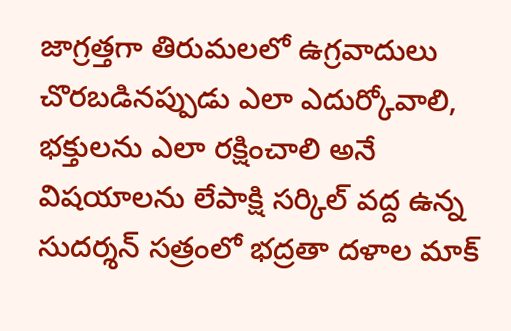జాగ్రత్తగా తిరుమలలో ఉగ్రవాదులు చొరబడినప్పుడు ఎలా ఎదుర్కోవాలి, భక్తులను ఎలా రక్షించాలి అనే విషయాలను లేపాక్షి సర్కిల్ వద్ద ఉన్న సుదర్శన్ సత్రంలో భద్రతా దళాల మాక్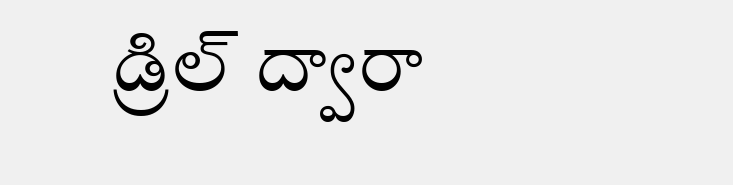డ్రిల్ ద్వారా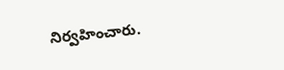నిర్వహించారు.